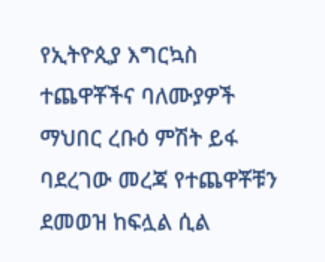የኢትዮጲያ እግርኳስ ተጨዋቾችና ባለሙያዎች ማህበር ረቡዕ ምሽት ይፋ ባደረገው መረጃ የተጨዋቾቹን ደመወዝ ከፍሏል ሲል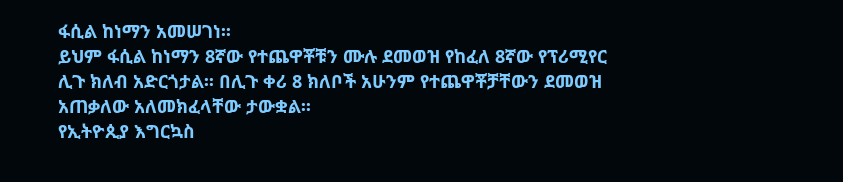ፋሲል ከነማን አመሠገነ፡፡
ይህም ፋሲል ከነማን 8ኛው የተጨዋቾቹን ሙሉ ደመወዝ የከፈለ 8ኛው የፕሪሚየር ሊጉ ክለብ አድርጎታል፡፡ በሊጉ ቀሪ 8 ክለቦች አሁንም የተጨዋቾቻቸውን ደመወዝ አጠቃለው አለመክፈላቸው ታውቋል፡፡
የኢትዮጲያ እግርኳስ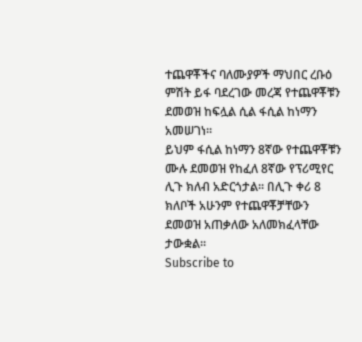ተጨዋቾችና ባለሙያዎች ማህበር ረቡዕ ምሽት ይፋ ባደረገው መረጃ የተጨዋቾቹን ደመወዝ ከፍሏል ሲል ፋሲል ከነማን አመሠገነ፡፡
ይህም ፋሲል ከነማን 8ኛው የተጨዋቾቹን ሙሉ ደመወዝ የከፈለ 8ኛው የፕሪሚየር ሊጉ ክለብ አድርጎታል፡፡ በሊጉ ቀሪ 8 ክለቦች አሁንም የተጨዋቾቻቸውን ደመወዝ አጠቃለው አለመክፈላቸው ታውቋል፡፡
Subscribe to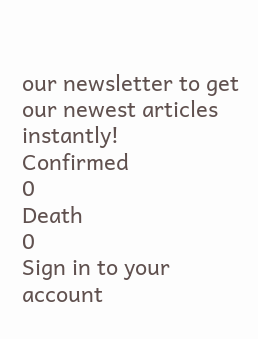our newsletter to get our newest articles instantly!
Confirmed
0
Death
0
Sign in to your account